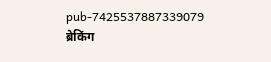pub-7425537887339079
ब्रेकिंग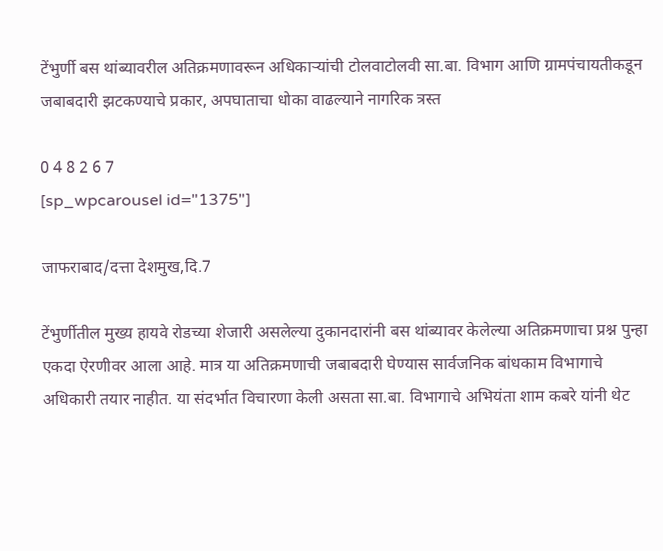टेंभुर्णी बस थांब्यावरील अतिक्रमणावरून अधिकाऱ्यांची टोलवाटोलवी सा.बा. विभाग आणि ग्रामपंचायतीकडून जबाबदारी झटकण्याचे प्रकार, अपघाताचा धोका वाढल्याने नागरिक त्रस्त

0 4 8 2 6 7
[sp_wpcarousel id="1375"]

जाफराबाद/दत्ता देशमुख,दि.7

टेंभुर्णीतील मुख्य हायवे रोडच्या शेजारी असलेल्या दुकानदारांनी बस थांब्यावर केलेल्या अतिक्रमणाचा प्रश्न पुन्हा एकदा ऐरणीवर आला आहे. मात्र या अतिक्रमणाची जबाबदारी घेण्यास सार्वजनिक बांधकाम विभागाचे अधिकारी तयार नाहीत. या संदर्भात विचारणा केली असता सा.बा. विभागाचे अभियंता शाम कबरे यांनी थेट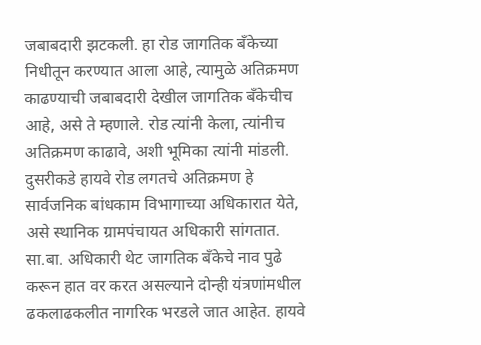जबाबदारी झटकली. हा रोड जागतिक बँकेच्या निधीतून करण्यात आला आहे, त्यामुळे अतिक्रमण काढण्याची जबाबदारी देखील जागतिक बँकेचीच आहे, असे ते म्हणाले. रोड त्यांनी केला, त्यांनीच अतिक्रमण काढावे, अशी भूमिका त्यांनी मांडली. दुसरीकडे हायवे रोड लगतचे अतिक्रमण हे सार्वजनिक बांधकाम विभागाच्या अधिकारात येते, असे स्थानिक ग्रामपंचायत अधिकारी सांगतात. सा.बा. अधिकारी थेट जागतिक बँकेचे नाव पुढे करून हात वर करत असल्याने दोन्ही यंत्रणांमधील ढकलाढकलीत नागरिक भरडले जात आहेत. हायवे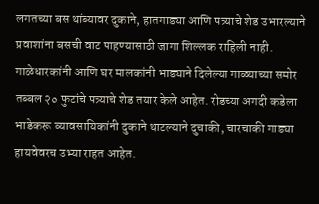लगतच्या बस थांब्यावर दुकाने, हातगाड्या आणि पत्र्याचे शेड उभारल्याने प्रवाशांना बसची वाट पाहण्यासाठी जागा शिल्लक राहिली नाही. गाळेधारकांनी आणि घर मालकांनी भाड्याने दिलेल्या गाळ्याच्या समोर तब्बल २० फुटांचे पत्र्याचे शेड तयार केले आहेत. रोडच्या अगदी कडेला भाडेकरू व्यावसायिकांनी दुकाने थाटल्याने दुचाकी, चारचाकी गाड्या हायवेवरच उभ्या राहत आहेत.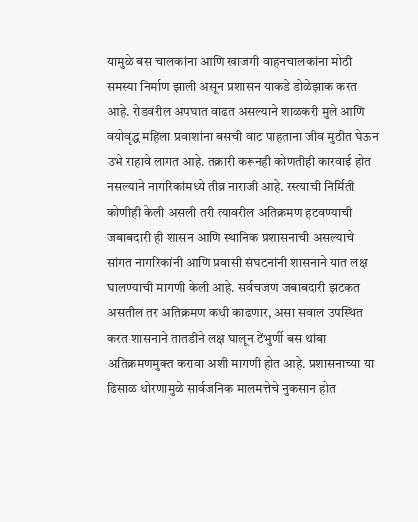यामुळे बस चालकांना आणि खाजगी वाहनचालकांना मोठी समस्या निर्माण झाली असून प्रशासन याकडे डोळेझाक करत आहे. रोडवरील अपघात वाढत असल्याने शाळकरी मुले आणि वयोवृद्ध महिला प्रवाशांना बसची वाट पाहताना जीव मुठीत घेऊन उभे राहावे लागत आहे. तक्रारी करूनही कोणतीही कारवाई होत नसल्याने नागरिकांमध्ये तीव्र नाराजी आहे. रस्त्याची निर्मिती कोणीही केली असली तरी त्यावरील अतिक्रमण हटवण्याची जबाबदारी ही शासन आणि स्थानिक प्रशासनाची असल्याचे सांगत नागरिकांनी आणि प्रवासी संघटनांनी शासनाने यात लक्ष घालण्याची मागणी केली आहे. सर्वचजण जबाबदारी झटकत असतील तर अतिक्रमण कधी काढणार, असा सवाल उपस्थित करत शासनाने तातडीने लक्ष घालून टेंभुर्णी बस थांबा अतिक्रमणमुक्त करावा अशी मागणी होत आहे. प्रशासनाच्या या ढिसाळ धोरणामुळे सार्वजनिक मालमत्तेचे नुकसान होत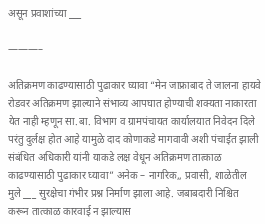असून प्रवाशांच्या ___

———–

अतिक्रमण काढण्यासाठी पुढाकार घ्यावा “मेन जाफ्राबाद ते जालना हायवे रोडवर अतिक्रमण झाल्याने संभाव्य आपघात होण्याची शक्यता नाकारता येत नाही म्हणून सा.बा. विभाग व ग्रामपंचायत कार्यालयात निवेदन दिले परंतु दुर्लक्ष होत आहे यामुळे दाद कोणाकडे मागवावी अशी पंचाईत झाली संबंधित अधिकारी यांनी याकडे लक्ष वेधून अतिक्रमण तात्काळ काढण्यासाठी पुढाकार घ्यावा” अनेक – नागरिक,, प्रवासी, शाळेतील मुले ___ सुरक्षेचा गंभीर प्रश्न निर्माण झाला आहे. जबाबदारी निश्चित करून तात्काळ कारवाई न झाल्यास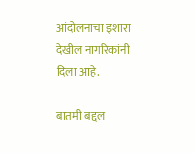आंदोलनाचा इशारा देखील नागरिकांनी दिला आहे.

बातमी बद्दल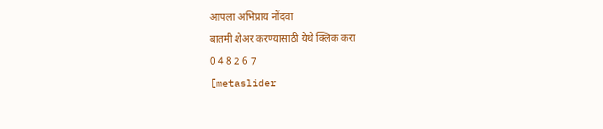आपला अभिप्राय नोंदवा
बातमी शेअर करण्यासाठी येथे क्लिक करा
0 4 8 2 6 7
[metaslider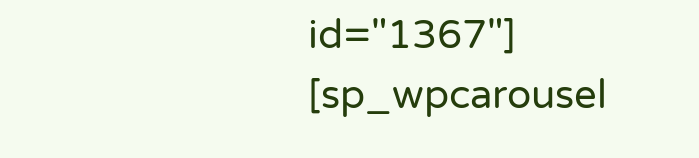id="1367"]
[sp_wpcarousel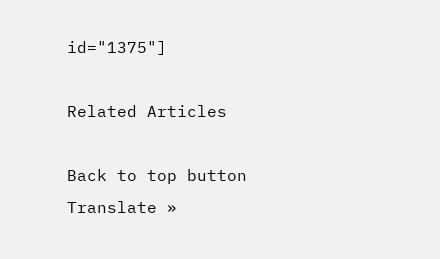id="1375"]

Related Articles

Back to top button
Translate »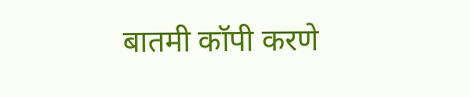बातमी कॉपी करणे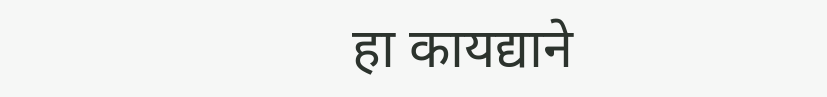हा कायद्याने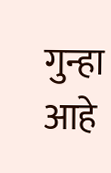गुन्हा आहे